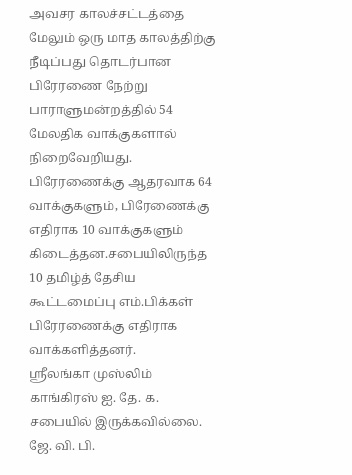அவசர காலச்சட்டத்தை மேலும் ஒரு மாத காலத்திற்கு நீடிப்பது தொடர்பான பிரேரணை நேற்று பாராளுமன்றத்தில் 54 மேலதிக வாக்குகளால் நிறைவேறியது.
பிரேரணைக்கு ஆதரவாக 64 வாக்குகளும், பிரேணைக்கு எதிராக 10 வாக்குகளும் கிடைத்தன.சபையிலிருந்த 10 தமிழ்த் தேசிய கூட்டமைப்பு எம்.பிக்கள் பிரேரணைக்கு எதிராக வாக்களித்தனர்.
ஸ்ரீலங்கா முஸ்லிம் காங்கிரஸ் ஐ. தே. க. சபையில் இருக்கவில்லை. ஜே. வி. பி.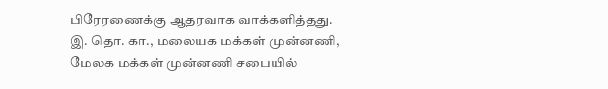பிரேரணைக்கு ஆதரவாக வாக்களித்தது. இ. தொ. கா., மலையக மக்கள் முன்னணி, மேலக மக்கள் முன்னணி சபையில்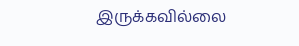இருக்கவில்லை